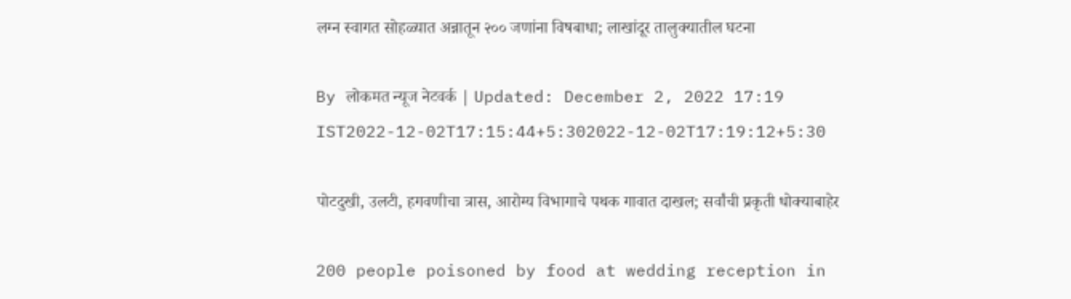लग्न स्वागत सोहळ्यात अन्नातून २०० जणांना विषबाधा; लाखांदूर तालुक्यातील घटना

By लोकमत न्यूज नेटवर्क | Updated: December 2, 2022 17:19 IST2022-12-02T17:15:44+5:302022-12-02T17:19:12+5:30

पोटदुखी, उलटी, हगवणीचा त्रास, आरोग्य विभागाचे पथक गावात दाखल; सर्वांची प्रकृती धोक्याबाहेर

200 people poisoned by food at wedding reception in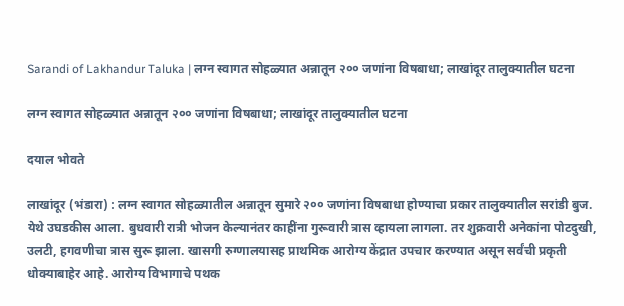Sarandi of Lakhandur Taluka | लग्न स्वागत सोहळ्यात अन्नातून २०० जणांना विषबाधा; लाखांदूर तालुक्यातील घटना

लग्न स्वागत सोहळ्यात अन्नातून २०० जणांना विषबाधा; लाखांदूर तालुक्यातील घटना

दयाल भोवते

लाखांदूर (भंडारा) : लग्न स्वागत सोहळ्यातील अन्नातून सुमारे २०० जणांना विषबाधा होण्याचा प्रकार तालुक्यातील सरांडी बुज. येथे उघडकीस आला. बुधवारी रात्री भोजन केल्यानंतर काहींना गुरूवारी त्रास व्हायला लागला. तर शुक्रवारी अनेकांना पोटदुखी, उलटी, हगवणीचा त्रास सुरू झाला. खासगी रुग्णालयासह प्राथमिक आरोग्य केंद्रात उपचार करण्यात असून सर्वंची प्रकृती धोक्याबाहेर आहे. आरोग्य विभागाचे पथक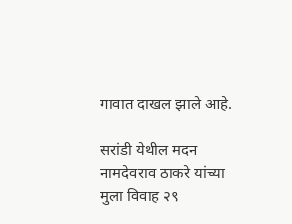गावात दाखल झाले आहे.

सरांडी येथील मदन नामदेवराव ठाकरे यांच्या मुला विवाह २९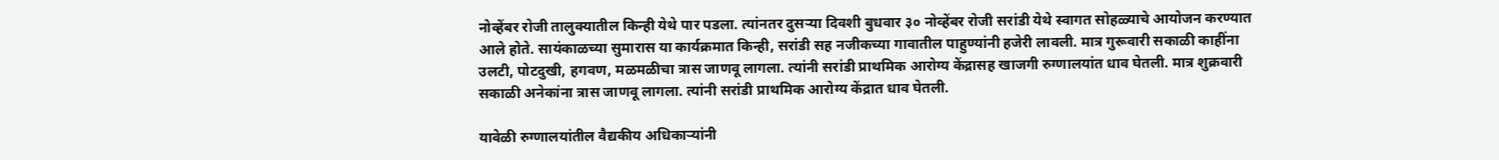नोव्हेंबर रोजी तालुक्यातील किन्ही येथे पार पडला. त्यांनतर दुसऱ्या दिवशी बुधवार ३० नोव्हेंबर रोजी सरांडी येथे स्वागत सोहळ्याचे आयोजन करण्यात आले होते. सायंकाळच्या सुमारास या कार्यक्रमात किन्ही, सरांडी सह नजीकच्या गावातील पाहुण्यांनी हजेरी लावली. मात्र गुरूवारी सकाळी काहींना उलटी, पोटदुखी, हगवण, मळमळीचा त्रास जाणवू लागला. त्यांनी सरांडी प्राथमिक आरोग्य केंद्रासह खाजगी रुग्णालयांत धाव घेतली. मात्र शुक्रवारी सकाळी अनेकांना त्रास जाणवू लागला. त्यांनी सरांडी प्राथमिक आरोग्य केंद्रात धाव घेतली.

यावेळी रुग्णालयांतील वैद्यकीय अधिकाऱ्यांनी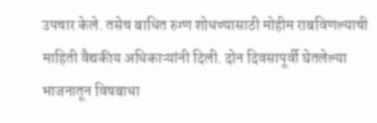उपचार केले. तसेच बाधित रुग्ण शोधण्यासाठी मोहीम राबविणल्याची माहिती वैद्यकीय अधिकाऱ्यांनी दिली. दोन दिवसापूर्वी घेतलेल्या भाजनातून विषबाधा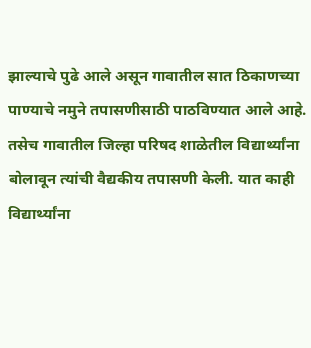झाल्याचे पुढे आले असून गावातील सात ठिकाणच्या पाण्याचे नमुने तपासणीसाठी पाठविण्यात आले आहे. तसेच गावातील जिल्हा परिषद शाळेतील विद्यार्थ्यांना बोलावून त्यांची वैद्यकीय तपासणी केली. यात काही विद्यार्थ्यांना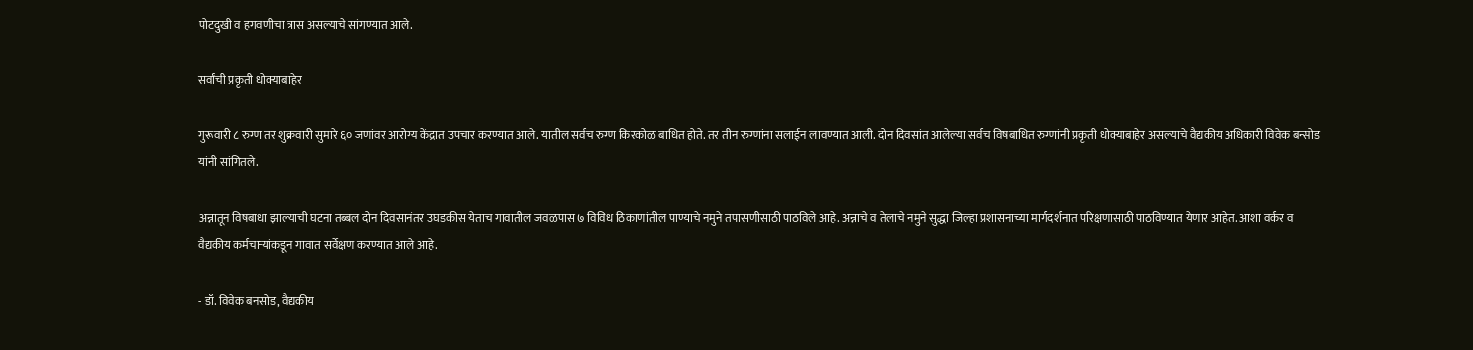पोटदुखी व हगवणीचा त्रास असल्याचे सांगण्यात आले.

सर्वांची प्रकृती धोक्याबाहेर

गुरूवारी ८ रुग्ण तर शुक्रवारी सुमारे ६० जणांवर आरोग्य केंद्रात उपचार करण्यात आले. यातील सर्वच रुग्ण किरकोळ बाधित होते. तर तीन रुग्णांना सलाईन लावण्यात आली. दोन दिवसांत आलेल्या सर्वच विषबाधित रुग्णांनी प्रकृती धोक्याबाहेर असल्याचे वैद्यकीय अधिकारी विवेक बन्सोड यांनी सांगितले.

अन्नातून विषबाधा झाल्याची घटना तब्बल दोन दिवसानंतर उघडकीस येताच गावातील जवळपास ७ विविध ठिकाणांतील पाण्याचे नमुने तपासणीसाठी पाठविले आहे. अन्नाचे व तेलाचे नमुने सुद्धा जिल्हा प्रशासनाच्या मार्गदर्शनात परिक्षणासाठी पाठविण्यात येणार आहेत. आशा वर्कर व वैद्यकीय कर्मचाऱ्यांकडून गावात सर्वेक्षण करण्यात आले आहे.

- डॉ. विवेक बनसोड, वैद्यकीय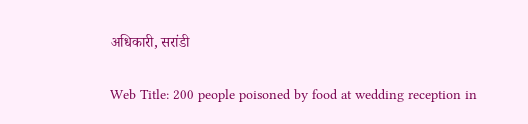अधिकारी, सरांडी

Web Title: 200 people poisoned by food at wedding reception in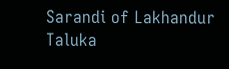Sarandi of Lakhandur Taluka